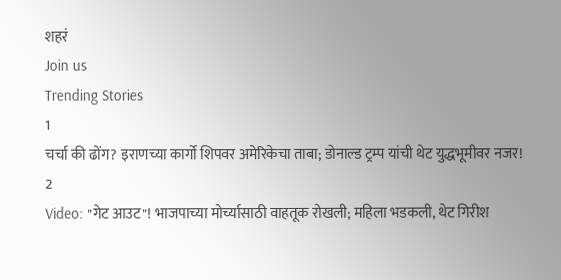शहरं
Join us
Trending Stories
1
चर्चा की ढोंग? इराणच्या कार्गो शिपवर अमेरिकेचा ताबा; डोनाल्ड ट्रम्प यांची थेट युद्धभूमीवर नजर!
2
Video: "गेट आउट"! भाजपाच्या मोर्च्यासाठी वाहतूक रोखली; महिला भडकली, थेट गिरीश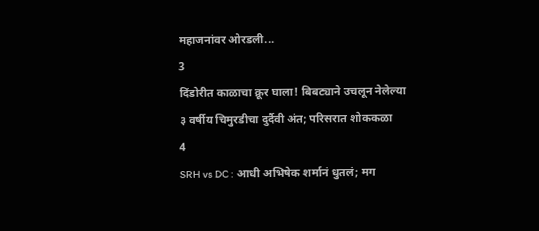महाजनांवर ओरडली...
3
दिंडोरीत काळाचा क्रूर घाला! बिबट्याने उचलून नेलेल्या ३ वर्षीय चिमुरडीचा दुर्दैवी अंत; परिसरात शोककळा
4
SRH vs DC : आधी अभिषेक शर्मानं धुतलं; मग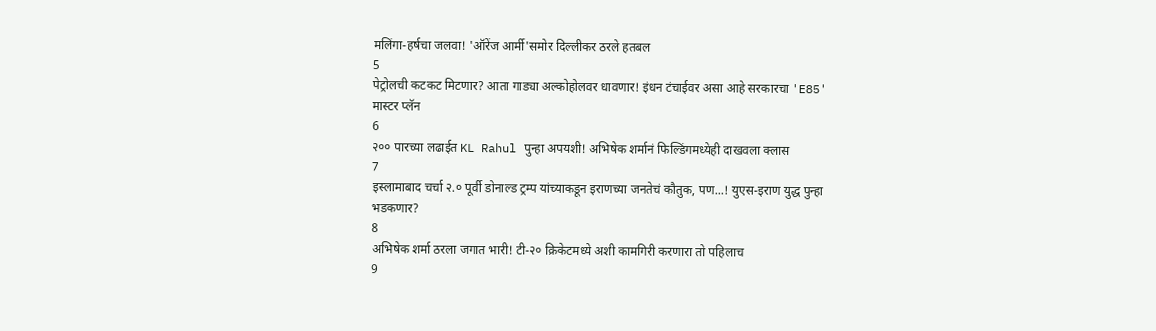मलिंगा-हर्षचा जलवा! 'ऑरेंज आर्मी'समोर दिल्लीकर ठरले हतबल
5
पेट्रोलची कटकट मिटणार? आता गाड्या अल्कोहोलवर धावणार! इंधन टंचाईवर असा आहे सरकारचा 'E85' मास्टर प्लॅन
6
२०० पारच्या लढाईत KL Rahul पुन्हा अपयशी! अभिषेक शर्मानं फिल्डिंगमध्येही दाखवला क्लास
7
इस्लामाबाद चर्चा २.० पूर्वी डोनाल्ड ट्रम्प यांच्याकडून इराणच्या जनतेचं कौतुक, पण...! युएस-इराण युद्ध पुन्हा भडकणार?
8
अभिषेक शर्मा ठरला जगात भारी! टी-२० क्रिकेटमध्ये अशी कामगिरी करणारा तो पहिलाच
9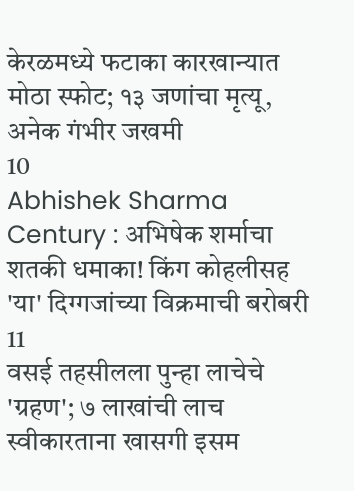केरळमध्ये फटाका कारखान्यात मोठा स्फोट; १३ जणांचा मृत्यू, अनेक गंभीर जखमी
10
Abhishek Sharma Century : अभिषेक शर्माचा शतकी धमाका! किंग कोहलीसह 'या' दिग्गजांच्या विक्रमाची बरोबरी
11
वसई तहसीलला पुन्हा लाचेचे 'ग्रहण'; ७ लाखांची लाच स्वीकारताना खासगी इसम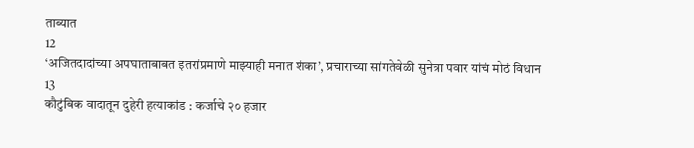ताब्यात
12
‘अजितदादांच्या अपघाताबाबत इतरांप्रमाणे माझ्याही मनात शंका’, प्रचाराच्या सांगतेवेळी सुनेत्रा पवार यांचं मोठं विधान
13
कौटुंबिक वादातून दुहेरी हत्याकांड : कर्जाचे २० हजार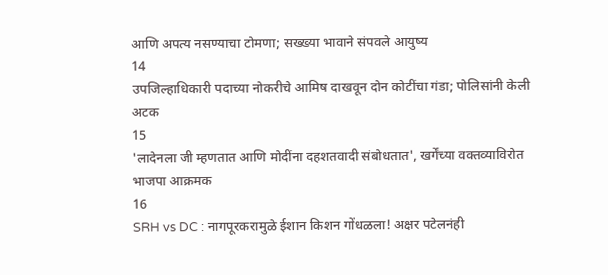आणि अपत्य नसण्याचा टोमणा; सख्ख्या भावाने संपवले आयुष्य
14
उपजिल्हाधिकारी पदाच्या नोकरीचे आमिष दाखवून दोन कोटींचा गंडा; पोलिसांनी केली अटक
15
'लादेनला जी म्हणतात आणि मोदींना दहशतवादी संबोधतात', खर्गेंच्या वक्तव्याविरोत भाजपा आक्रमक
16
SRH vs DC : नागपूरकरामुळे ईशान किशन गोंधळला! अक्षर पटेलनंही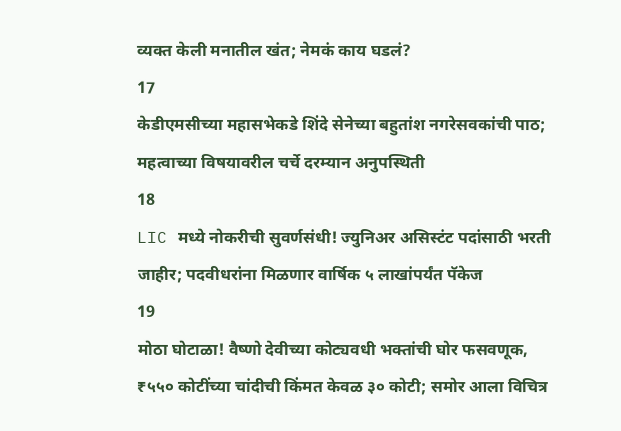व्यक्त केली मनातील खंत; नेमकं काय घडलं?
17
केडीएमसीच्या महासभेकडे शिंदे सेनेच्या बहुतांश नगरेसवकांची पाठ; महत्वाच्या विषयावरील चर्चे दरम्यान अनुपस्थिती
18
LIC मध्ये नोकरीची सुवर्णसंधी! ज्युनिअर असिस्टंट पदांसाठी भरती जाहीर; पदवीधरांना मिळणार वार्षिक ५ लाखांपर्यंत पॅकेज
19
मोठा घोटाळा! वैष्णो देवीच्या कोट्यवधी भक्तांची घोर फसवणूक, ₹५५० कोटींच्या चांदीची किंमत केवळ ३० कोटी; समोर आला विचित्र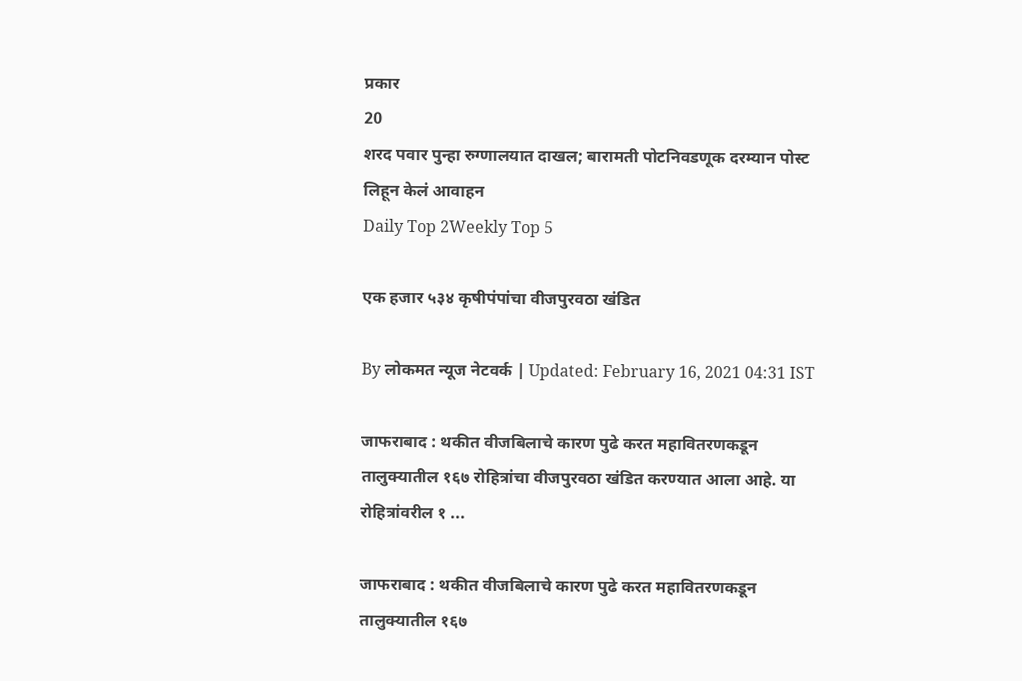प्रकार
20
शरद पवार पुन्हा रुग्णालयात दाखल; बारामती पोटनिवडणूक दरम्यान पोस्ट लिहून केलं आवाहन
Daily Top 2Weekly Top 5

एक हजार ५३४ कृषीपंपांचा वीजपुरवठा खंडित

By लोकमत न्यूज नेटवर्क | Updated: February 16, 2021 04:31 IST

जाफराबाद : थकीत वीजबिलाचे कारण पुढे करत महावितरणकडून तालुक्यातील १६७ रोहित्रांचा वीजपुरवठा खंडित करण्यात आला आहे. या रोहित्रांवरील १ ...

जाफराबाद : थकीत वीजबिलाचे कारण पुढे करत महावितरणकडून तालुक्यातील १६७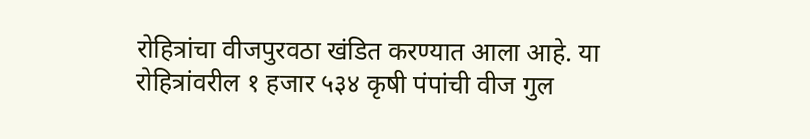रोहित्रांचा वीजपुरवठा खंडित करण्यात आला आहे. या रोहित्रांवरील १ हजार ५३४ कृषी पंपांची वीज गुल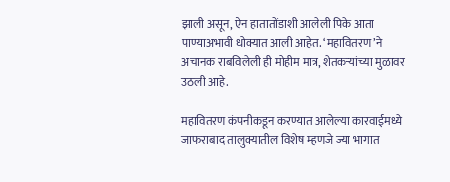झाली असून, ऐन हातातोंडाशी आलेली पिके आता पाण्याअभावी धोक्यात आली आहेत. ‘महावितरण’ने अचानक राबविलेली ही मोहीम मात्र, शेतकऱ्यांच्या मुळावर उठली आहे.

महावितरण कंपनीकडून करण्यात आलेल्या कारवाईमध्ये जाफराबाद तालुक्यातील विशेष म्हणजे ज्या भागात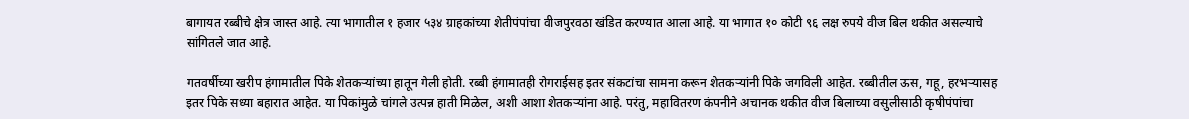बागायत रब्बीचे क्षेत्र जास्त आहे. त्या भागातील १ हजार ५३४ ग्राहकांच्या शेतीपंपांचा वीजपुरवठा खंडित करण्यात आला आहे. या भागात १० कोटी ९६ लक्ष रुपये वीज बिल थकीत असल्याचे सांगितले जात आहे.

गतवर्षीच्या खरीप हंगामातील पिके शेतकऱ्यांच्या हातून गेली होती. रब्बी हंगामातही रोगराईसह इतर संकटांचा सामना करून शेतकऱ्यांनी पिके जगविली आहेत. रब्बीतील ऊस, गहू, हरभऱ्यासह इतर पिके सध्या बहारात आहेत. या पिकांमुळे चांगले उत्पन्न हाती मिळेल, अशी आशा शेतकऱ्यांना आहे. परंतु, महावितरण कंपनीने अचानक थकीत वीज बिलाच्या वसुलीसाठी कृषीपंपांचा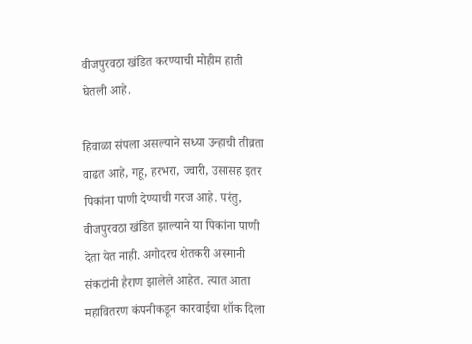वीजपुरवठा खंडित करण्याची मोहीम हाती घेतली आहे.

हिवाळा संपला असल्याने सध्या उन्हाची तीव्रता वाढत आहे, गहू, हरभरा, ज्वारी, उसासह इतर पिकांना पाणी देण्याची गरज आहे. परंतु, वीजपुरवठा खंडित झाल्याने या पिकांना पाणी देता येत नाही. अगोदरच शेतकरी अस्मानी संकटांनी हैराण झालेले आहेत. त्यात आता महावितरण कंपनीकडून कारवाईचा शॉक दिला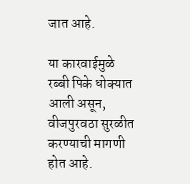जात आहे.

या कारवाईमुळे रब्बी पिके धोक्यात आली असून, वीजपुरवठा सुरळीत करण्याची मागणी होत आहे.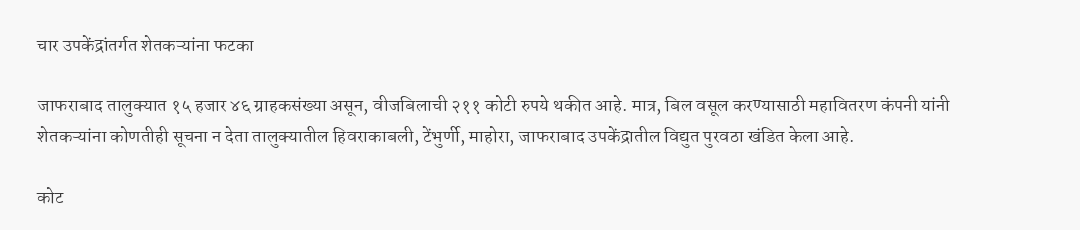चार उपकेंद्रांतर्गत शेतकऱ्यांना फटका

जाफराबाद तालुक्यात १५ हजार ४६ ग्राहकसंख्या असून, वीजबिलाची २११ कोटी रुपये थकीत आहे. मात्र, बिल वसूल करण्यासाठी महावितरण कंपनी यांनी शेतकऱ्यांना कोणतीही सूचना न देता तालुक्यातील हिवराकाबली, टेंभुर्णी, माहोरा, जाफराबाद उपकेंद्रातील विद्युत पुरवठा खंडित केला आहे.

कोट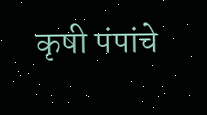कृषी पंपांचे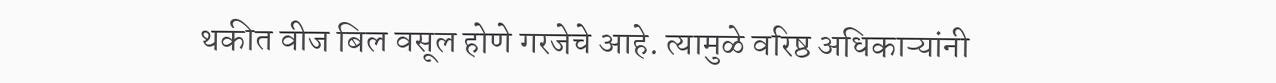थकीत वीज बिल वसूल होणे गरजेचे आहे. त्यामुळे वरिष्ठ अधिकाऱ्यांनी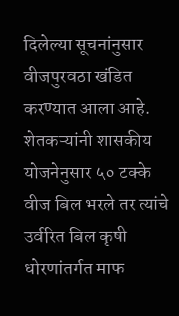दिलेल्या सूचनांनुसार वीजपुरवठा खंडित करण्यात आला आहे. शेतकऱ्यांनी शासकीय योजनेनुसार ५० टक्के वीज बिल भरले तर त्यांचे उर्वरित बिल कृषी धोरणांतर्गत माफ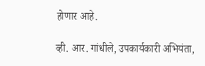होणार आहे.

व्ही. आर. गांधीले, उपकार्यकारी अभियंता,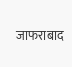जाफराबाद